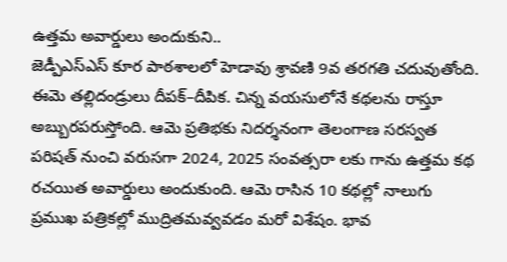ఉత్తమ అవార్డులు అందుకుని..
జెడ్పీఎస్ఎస్ కూర పాఠశాలలో హెడావు శ్రావణి 9వ తరగతి చదువుతోంది. ఈమె తల్లిదండ్రులు దీపక్–దీపిక. చిన్న వయసులోనే కథలను రాస్తూ అబ్బురపరుస్తోంది. ఆమె ప్రతిభకు నిదర్శనంగా తెలంగాణ సరస్వత పరిషత్ నుంచి వరుసగా 2024, 2025 సంవత్సరా లకు గాను ఉత్తమ కథ రచయిత అవార్డులు అందుకుంది. ఆమె రాసిన 10 కథల్లో నాలుగు ప్రముఖ పత్రికల్లో ముద్రితమవ్వవడం మరో విశేషం. భావ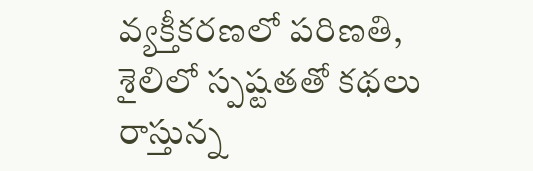వ్యక్తీకరణలో పరిణతి, శైలిలో స్పష్టతతో కథలు రాస్తున్న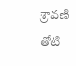శ్రావణి తోటి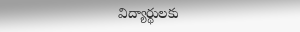విద్యార్థులకు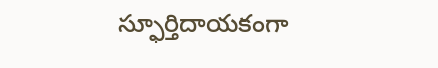స్ఫూర్తిదాయకంగా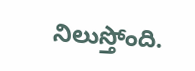నిలుస్తోంది.